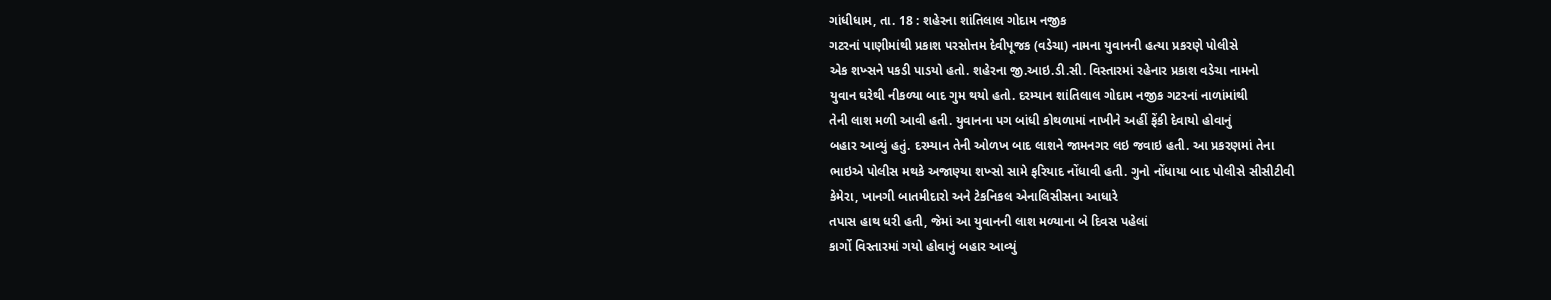ગાંધીધામ, તા. 18 : શહેરના શાંતિલાલ ગોદામ નજીક
ગટરનાં પાણીમાંથી પ્રકાશ પરસોત્તમ દેવીપૂજક (વડેચા) નામના યુવાનની હત્યા પ્રકરણે પોલીસે
એક શખ્સને પકડી પાડયો હતો. શહેરના જી.આઇ.ડી.સી. વિસ્તારમાં રહેનાર પ્રકાશ વડેચા નામનો
યુવાન ઘરેથી નીકળ્યા બાદ ગુમ થયો હતો. દરમ્યાન શાંતિલાલ ગોદામ નજીક ગટરનાં નાળાંમાંથી
તેની લાશ મળી આવી હતી. યુવાનના પગ બાંધી કોથળામાં નાખીને અહીં ફેંકી દેવાયો હોવાનું
બહાર આવ્યું હતું. દરમ્યાન તેની ઓળખ બાદ લાશને જામનગર લઇ જવાઇ હતી. આ પ્રકરણમાં તેના
ભાઇએ પોલીસ મથકે અજાણ્યા શખ્સો સામે ફરિયાદ નોંધાવી હતી. ગુનો નોંધાયા બાદ પોલીસે સીસીટીવી
કેમેરા, ખાનગી બાતમીદારો અને ટેકનિકલ એનાલિસીસના આધારે
તપાસ હાથ ધરી હતી, જેમાં આ યુવાનની લાશ મળ્યાના બે દિવસ પહેલાં
કાર્ગો વિસ્તારમાં ગયો હોવાનું બહાર આવ્યું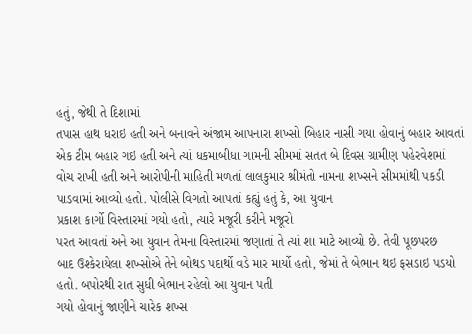હતું, જેથી તે દિશામાં
તપાસ હાથ ધરાઇ હતી અને બનાવને અંજામ આપનારા શખ્સો બિહાર નાસી ગયા હોવાનું બહાર આવતાં
એક ટીમ બહાર ગઇ હતી અને ત્યાં ધકમાબીધા ગામની સીમમાં સતત બે દિવસ ગ્રામીણ પહેરવેશમાં
વોચ રાખી હતી અને આરોપીની માહિતી મળતાં લાલકુમાર શ્રીમંતો નામના શખ્સને સીમમાંથી પકડી
પાડવામાં આવ્યો હતો. પોલીસે વિગતો આપતાં કહ્યું હતું કે, આ યુવાન
પ્રકાશ કાર્ગો વિસ્તારમાં ગયો હતો, ત્યારે મજૂરી કરીને મજૂરો
પરત આવતાં અને આ યુવાન તેમના વિસ્તારમાં જણાતાં તે ત્યાં શા માટે આવ્યો છે. તેવી પૂછપરછ
બાદ ઉશ્કેરાયેલા શખ્સોએ તેને બોથડ પદાર્થો વડે માર માર્યો હતો, જેમાં તે બેભાન થઇ ફસડાઇ પડયો હતો. બપોરથી રાત સુધી બેભાન રહેલો આ યુવાન પતી
ગયો હોવાનું જાણીને ચારેક શખ્સ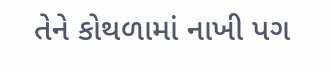તેને કોથળામાં નાખી પગ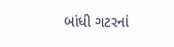બાંધી ગટરનાં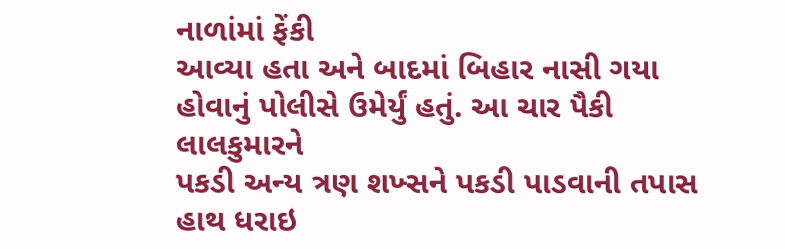નાળાંમાં ફેંકી
આવ્યા હતા અને બાદમાં બિહાર નાસી ગયા હોવાનું પોલીસે ઉમેર્યું હતું. આ ચાર પૈકી લાલકુમારને
પકડી અન્ય ત્રણ શખ્સને પકડી પાડવાની તપાસ હાથ ધરાઇ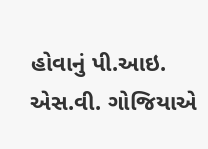હોવાનું પી.આઇ. એસ.વી. ગોજિયાએ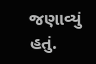જણાવ્યું
હતું.